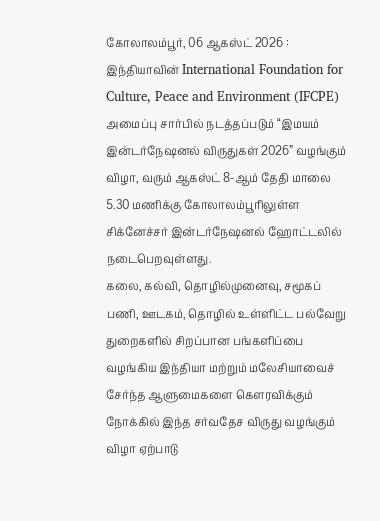கோலாலம்பூர், 06 ஆகஸ்ட் 2026 : இந்தியாவின் International Foundation for Culture, Peace and Environment (IFCPE) அமைப்பு சார்பில் நடத்தப்படும் “இமயம் இன்டர்நேஷனல் விருதுகள் 2026” வழங்கும் விழா, வரும் ஆகஸ்ட் 8-ஆம் தேதி மாலை 5.30 மணிக்கு கோலாலம்பூரிலுள்ள சிக்னேச்சர் இன்டர்நேஷனல் ஹோட்டலில் நடைபெறவுள்ளது.
கலை, கல்வி, தொழில்முனைவு, சமூகப் பணி, ஊடகம், தொழில் உள்ளிட்ட பல்வேறு துறைகளில் சிறப்பான பங்களிப்பை வழங்கிய இந்தியா மற்றும் மலேசியாவைச் சேர்ந்த ஆளுமைகளை கௌரவிக்கும் நோக்கில் இந்த சர்வதேச விருது வழங்கும் விழா ஏற்பாடு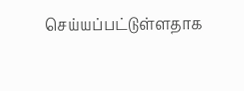செய்யப்பட்டுள்ளதாக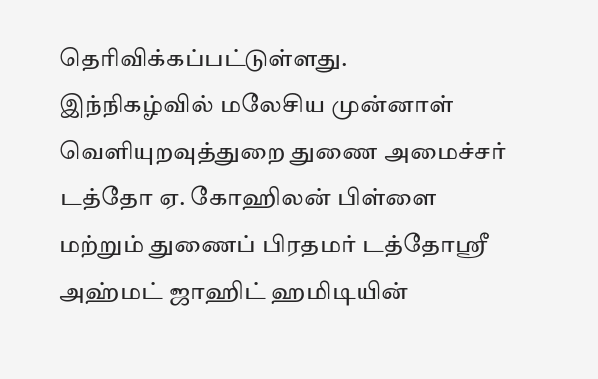தெரிவிக்கப்பட்டுள்ளது.
இந்நிகழ்வில் மலேசிய முன்னாள் வெளியுறவுத்துறை துணை அமைச்சர் டத்தோ ஏ. கோஹிலன் பிள்ளை மற்றும் துணைப் பிரதமர் டத்தோஸ்ரீ அஹ்மட் ஜாஹிட் ஹமிடியின்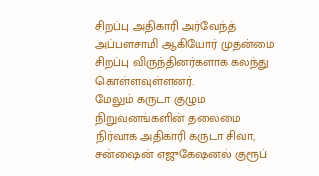சிறப்பு அதிகாரி அர்வேந்த் அப்பளசாமி ஆகியோர் முதன்மை சிறப்பு விருந்தினர்களாக கலந்து கொள்ளவுள்ளனர்.
மேலும் கருடா குழும நிறுவனங்களின் தலைமை நிர்வாக அதிகாரி கருடா சிவா, சன்ஷைன் எஜுகேஷனல் குரூப்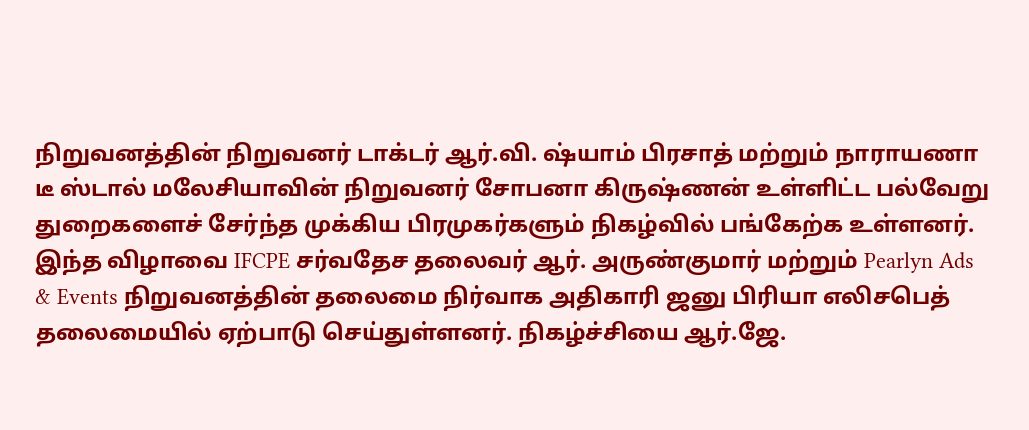நிறுவனத்தின் நிறுவனர் டாக்டர் ஆர்.வி. ஷ்யாம் பிரசாத் மற்றும் நாராயணா டீ ஸ்டால் மலேசியாவின் நிறுவனர் சோபனா கிருஷ்ணன் உள்ளிட்ட பல்வேறு துறைகளைச் சேர்ந்த முக்கிய பிரமுகர்களும் நிகழ்வில் பங்கேற்க உள்ளனர்.
இந்த விழாவை IFCPE சர்வதேச தலைவர் ஆர். அருண்குமார் மற்றும் Pearlyn Ads & Events நிறுவனத்தின் தலைமை நிர்வாக அதிகாரி ஜனு பிரியா எலிசபெத் தலைமையில் ஏற்பாடு செய்துள்ளனர். நிகழ்ச்சியை ஆர்.ஜே.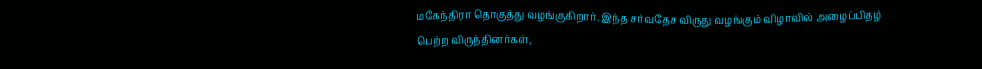மகேந்திரா தொகுத்து வழங்குகிறார். இந்த சர்வதேச விருது வழங்கும் விழாவில் அழைப்பிதழ் பெற்ற விருந்தினர்கள்,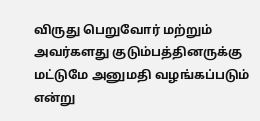விருது பெறுவோர் மற்றும் அவர்களது குடும்பத்தினருக்கு மட்டுமே அனுமதி வழங்கப்படும் என்று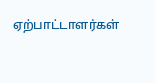ஏற்பாட்டாளர்கள்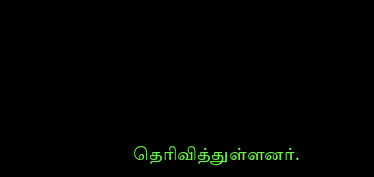தெரிவித்துள்ளனர்.